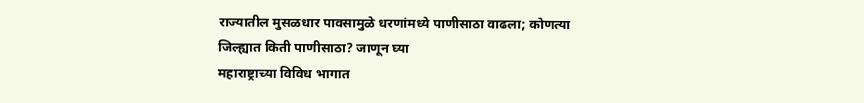राज्यातील मुसळधार पावसामुळे धरणांमध्ये पाणीसाठा वाढला; कोणत्या जिल्ह्यात किती पाणीसाठा? जाणून घ्या
महाराष्ट्राच्या विविध भागात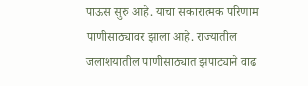पाऊस सुरु आहे. याचा सकारात्मक परिणाम पाणीसाठ्यावर झाला आहे. राज्यातील जलाशयातील पाणीसाठ्यात झपाट्याने वाढ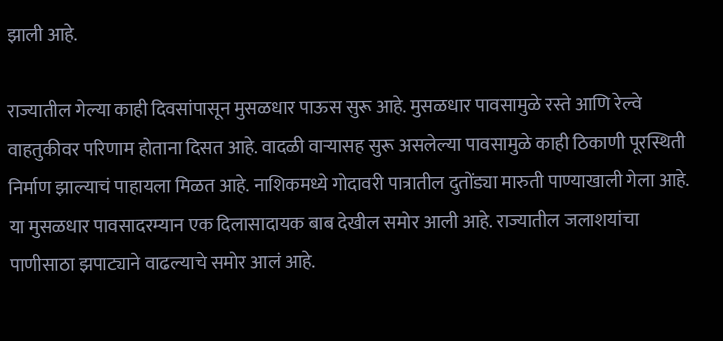झाली आहे.

राज्यातील गेल्या काही दिवसांपासून मुसळधार पाऊस सुरू आहे. मुसळधार पावसामुळे रस्ते आणि रेल्वे वाहतुकीवर परिणाम होताना दिसत आहे. वादळी वाऱ्यासह सुरू असलेल्या पावसामुळे काही ठिकाणी पूरस्थिती निर्माण झाल्याचं पाहायला मिळत आहे. नाशिकमध्ये गोदावरी पात्रातील दुतोंड्या मारुती पाण्याखाली गेला आहे. या मुसळधार पावसादरम्यान एक दिलासादायक बाब देखील समोर आली आहे. राज्यातील जलाशयांचा पाणीसाठा झपाट्याने वाढल्याचे समोर आलं आहे.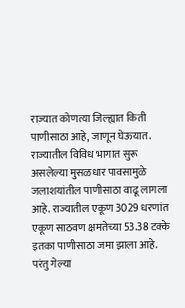राज्यात कोणत्या जिल्ह्यात किती पाणीसाठा आहे, जाणून घेऊयात.
राज्यातील विविध भागात सुरू असलेल्या मुसळधार पावसामुळे जलाशयांतील पाणीसाठा वाढू लागला आहे. राज्यातील एकूण 3029 धरणांत एकूण साठवण क्षमतेच्या 53.38 टक्के इतका पाणीसाठा जमा झाला आहे. परंतु गेल्या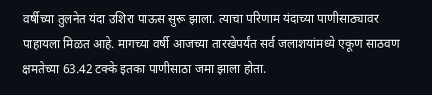वर्षीच्या तुलनेत यंदा उशिरा पाऊस सुरू झाला. त्याचा परिणाम यंदाच्या पाणीसाठ्यावर पाहायला मिळत आहे. मागच्या वर्षी आजच्या तारखेपर्यंत सर्व जलाशयांमध्ये एकूण साठवण क्षमतेच्या 63.42 टक्के इतका पाणीसाठा जमा झाला होता.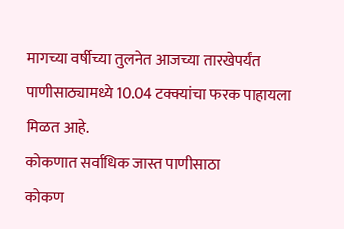मागच्या वर्षीच्या तुलनेत आजच्या तारखेपर्यंत पाणीसाठ्यामध्ये 10.04 टक्क्यांचा फरक पाहायला मिळत आहे.
कोकणात सर्वाधिक जास्त पाणीसाठा
कोकण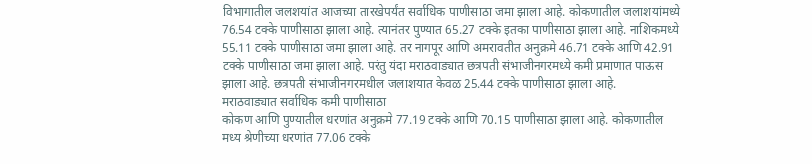विभागातील जलशयांत आजच्या तारखेपर्यंत सर्वाधिक पाणीसाठा जमा झाला आहे. कोकणातील जलाशयांमध्ये 76.54 टक्के पाणीसाठा झाला आहे. त्यानंतर पुण्यात 65.27 टक्के इतका पाणीसाठा झाला आहे. नाशिकमध्ये 55.11 टक्के पाणीसाठा जमा झाला आहे. तर नागपूर आणि अमरावतीत अनुक्रमे 46.71 टक्के आणि 42.91 टक्के पाणीसाठा जमा झाला आहे. परंतु यंदा मराठवाड्यात छत्रपती संभाजीनगरमध्ये कमी प्रमाणात पाऊस झाला आहे. छत्रपती संभाजीनगरमधील जलाशयात केवळ 25.44 टक्के पाणीसाठा झाला आहे.
मराठवाड्यात सर्वाधिक कमी पाणीसाठा
कोकण आणि पुण्यातील धरणांत अनुक्रमे 77.19 टक्के आणि 70.15 पाणीसाठा झाला आहे. कोकणातील मध्य श्रेणीच्या धरणांत 77.06 टक्के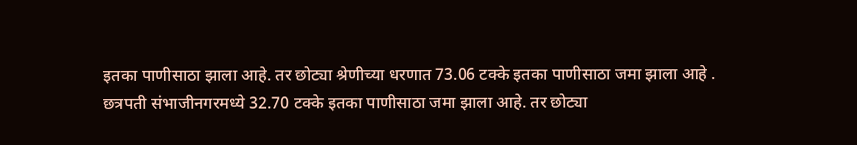इतका पाणीसाठा झाला आहे. तर छोट्या श्रेणीच्या धरणात 73.06 टक्के इतका पाणीसाठा जमा झाला आहे . छत्रपती संभाजीनगरमध्ये 32.70 टक्के इतका पाणीसाठा जमा झाला आहे. तर छोट्या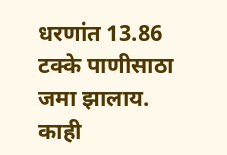धरणांत 13.86 टक्के पाणीसाठा जमा झालाय. काही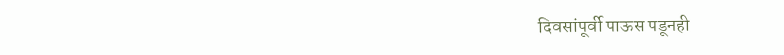दिवसांपूर्वी पाऊस पडूनही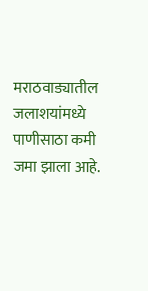मराठवाड्यातील जलाशयांमध्ये पाणीसाठा कमी जमा झाला आहे.